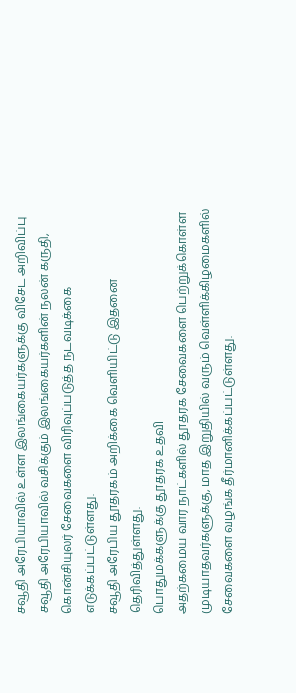சவூதி அரேபியாவில் உள்ள இலங்கையர்களுக்கு விசேட அறிவிப்பு
சவூதி அரேபியாவில் வசிக்கும் இலங்கையர்களின் நலன் கருதி, கொன்சியுலர் சேவைகளை விரிவுப்படுத்த நடவடிக்கை எடுக்கப்பட்டுள்ளது.
சவூதி அரேபிய தூதரகம் அறிக்கை வெளியிட்டு இதனை தெரிவித்துள்ளது.
பொதுமக்களுக்கு தூதரக உதவி
அதற்கமைய வார நாட்களில் தூதரக சேவைகளை பெற்றுக்கொள்ள முடியாதவர்களுக்கு, மாத இறுதியில் வரும் வெள்ளிக்கிழமைகளில் சேவைகளை வழங்க தீர்மானிக்கப்பட்டுள்ளது.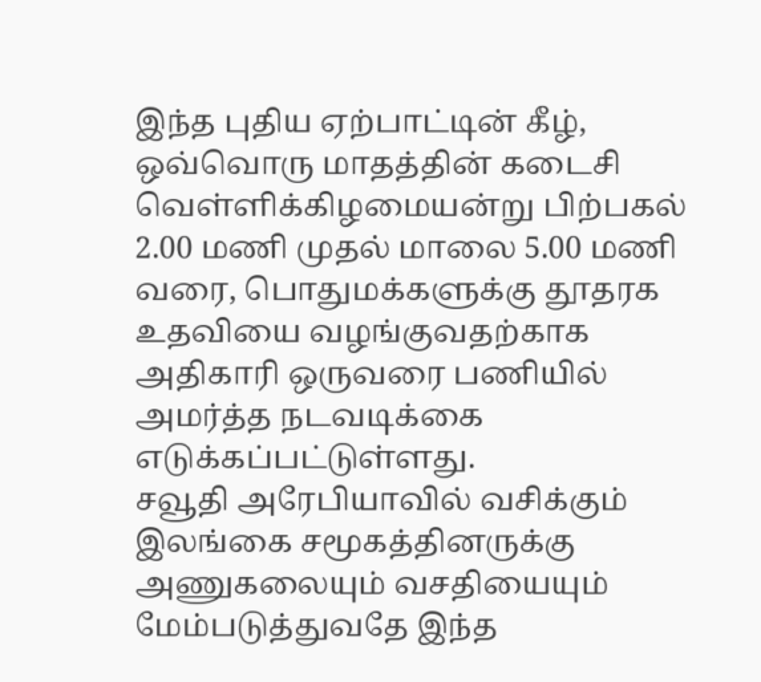இந்த புதிய ஏற்பாட்டின் கீழ், ஒவ்வொரு மாதத்தின் கடைசி வெள்ளிக்கிழமையன்று பிற்பகல் 2.00 மணி முதல் மாலை 5.00 மணி வரை, பொதுமக்களுக்கு தூதரக உதவியை வழங்குவதற்காக அதிகாரி ஒருவரை பணியில் அமர்த்த நடவடிக்கை எடுக்கப்பட்டுள்ளது.
சவூதி அரேபியாவில் வசிக்கும் இலங்கை சமூகத்தினருக்கு அணுகலையும் வசதியையும் மேம்படுத்துவதே இந்த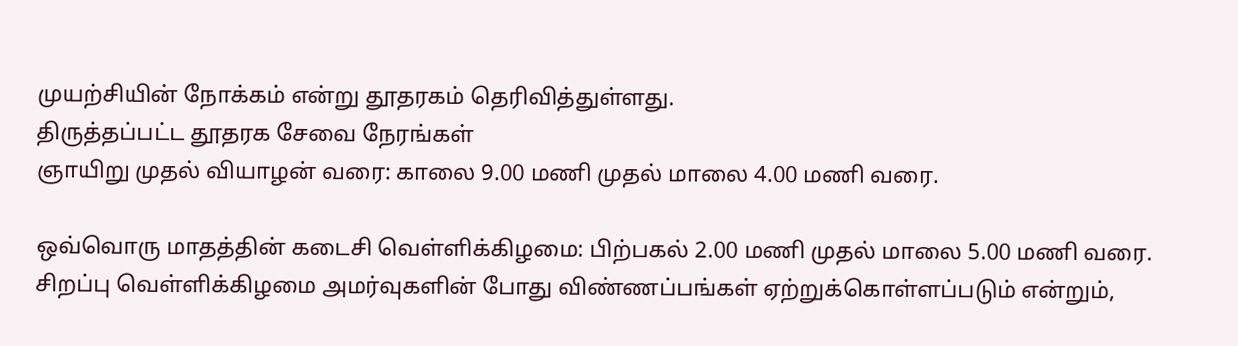முயற்சியின் நோக்கம் என்று தூதரகம் தெரிவித்துள்ளது.
திருத்தப்பட்ட தூதரக சேவை நேரங்கள்
ஞாயிறு முதல் வியாழன் வரை: காலை 9.00 மணி முதல் மாலை 4.00 மணி வரை.

ஒவ்வொரு மாதத்தின் கடைசி வெள்ளிக்கிழமை: பிற்பகல் 2.00 மணி முதல் மாலை 5.00 மணி வரை.
சிறப்பு வெள்ளிக்கிழமை அமர்வுகளின் போது விண்ணப்பங்கள் ஏற்றுக்கொள்ளப்படும் என்றும்,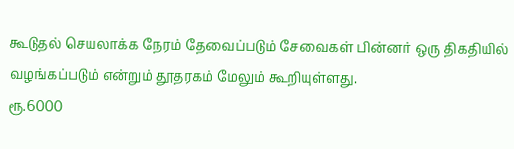கூடுதல் செயலாக்க நேரம் தேவைப்படும் சேவைகள் பின்னர் ஒரு திகதியில் வழங்கப்படும் என்றும் தூதரகம் மேலும் கூறியுள்ளது.
ரூ.6000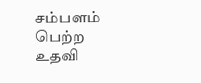சம்பளம் பெற்ற உதவி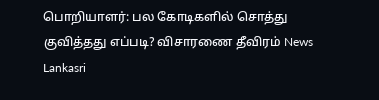பொறியாளர்: பல கோடிகளில் சொத்து குவித்தது எப்படி? விசாரணை தீவிரம் News Lankasri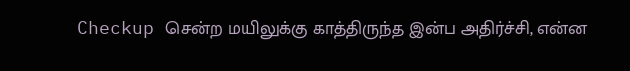Checkup சென்ற மயிலுக்கு காத்திருந்த இன்ப அதிர்ச்சி, என்ன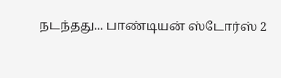நடந்தது... பாண்டியன் ஸ்டோர்ஸ் 2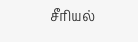சீரியல்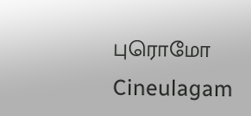புரொமோ Cineulagam